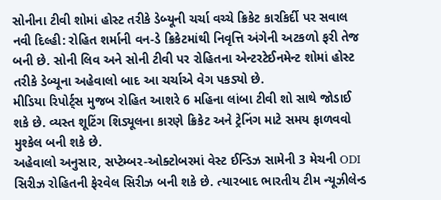સોનીના ટીવી શોમાં હોસ્ટ તરીકે ડેબ્યૂની ચર્ચા વચ્ચે ક્રિકેટ કારકિર્દી પર સવાલ
નવી દિલ્હી: રોહિત શર્માની વન-ડે ક્રિકેટમાંથી નિવૃત્તિ અંગેની અટકળો ફરી તેજ બની છે. સોની લિવ અને સોની ટીવી પર રોહિતના એન્ટરટેઈનમેન્ટ શોમાં હોસ્ટ તરીકે ડેબ્યૂના અહેવાલો બાદ આ ચર્ચાએ વેગ પકડ્યો છે.
મીડિયા રિપોર્ટ્સ મુજબ રોહિત આશરે 6 મહિના લાંબા ટીવી શો સાથે જોડાઈ શકે છે. વ્યસ્ત શૂટિંગ શિડ્યૂલના કારણે ક્રિકેટ અને ટ્રેનિંગ માટે સમય ફાળવવો મુશ્કેલ બની શકે છે.
અહેવાલો અનુસાર, સપ્ટેમ્બર-ઓક્ટોબરમાં વેસ્ટ ઈન્ડિઝ સામેની 3 મેચની ODI સિરીઝ રોહિતની ફેરવેલ સિરીઝ બની શકે છે. ત્યારબાદ ભારતીય ટીમ ન્યૂઝીલેન્ડ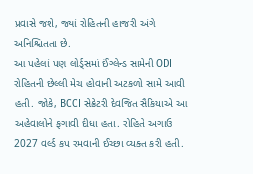પ્રવાસે જશે, જ્યાં રોહિતની હાજરી અંગે અનિશ્ચિતતા છે.
આ પહેલાં પણ લોર્ડ્સમાં ઈંગ્લેન્ડ સામેની ODI રોહિતની છેલ્લી મેચ હોવાની અટકળો સામે આવી હતી. જોકે, BCCI સેક્રેટરી દેવજિત સૈકિયાએ આ અહેવાલોને ફગાવી દીધા હતા. રોહિતે અગાઉ 2027 વર્લ્ડ કપ રમવાની ઈચ્છા વ્યક્ત કરી હતી.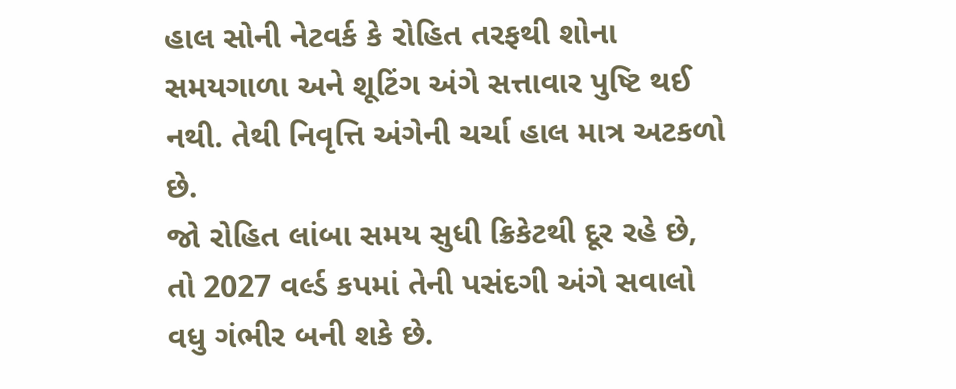હાલ સોની નેટવર્ક કે રોહિત તરફથી શોના સમયગાળા અને શૂટિંગ અંગે સત્તાવાર પુષ્ટિ થઈ નથી. તેથી નિવૃત્તિ અંગેની ચર્ચા હાલ માત્ર અટકળો છે.
જો રોહિત લાંબા સમય સુધી ક્રિકેટથી દૂર રહે છે, તો 2027 વર્લ્ડ કપમાં તેની પસંદગી અંગે સવાલો વધુ ગંભીર બની શકે છે.